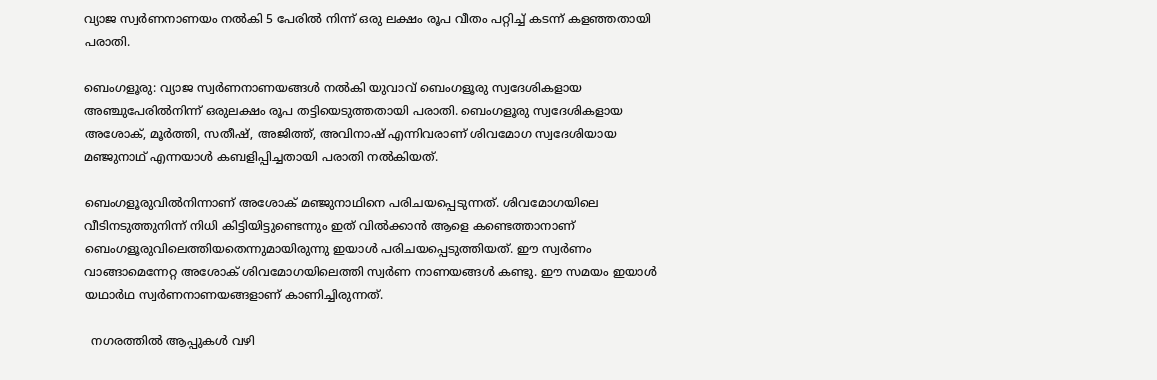വ്യാജ സ്വര്‍ണനാണയം നല്‍കി 5 പേരില്‍ നിന്ന് ഒരു ലക്ഷം രൂപ വീതം പറ്റിച്ച് കടന്ന് കളഞ്ഞതായി പരാതി.

ബെംഗളൂരു: വ്യാജ സ്വർണനാണയങ്ങൾ നൽകി യുവാവ് ബെംഗളൂരു സ്വദേശികളായ അഞ്ചുപേരിൽനിന്ന്‌ ഒരുലക്ഷം രൂപ തട്ടിയെടുത്തതായി പരാതി. ബെംഗളൂരു സ്വദേശികളായ അശോക്, മൂർത്തി, സതീഷ്, അജിത്ത്, അവിനാഷ് എന്നിവരാണ് ശിവമോഗ സ്വദേശിയായ മഞ്ജുനാഥ് എന്നയാൾ കബളിപ്പിച്ചതായി പരാതി നൽകിയത്.

ബെംഗളൂരുവിൽനിന്നാണ് അശോക് മഞ്ജുനാഥിനെ പരിചയപ്പെടുന്നത്. ശിവമോഗയിലെ വീടിനടുത്തുനിന്ന്‌ നിധി കിട്ടിയിട്ടുണ്ടെന്നും ഇത് വിൽക്കാൻ ആളെ കണ്ടെത്താനാണ് ബെംഗളൂരുവിലെത്തിയതെന്നുമായിരുന്നു ഇയാൾ പരിചയപ്പെടുത്തിയത്. ഈ സ്വർണം വാങ്ങാമെന്നേറ്റ അശോക് ശിവമോഗയിലെത്തി സ്വർണ നാണയങ്ങൾ കണ്ടു. ഈ സമയം ഇയാൾ യഥാർഥ സ്വർണനാണയങ്ങളാണ് കാണിച്ചിരുന്നത്.

  നഗരത്തിൽ ആപ്പുകൾ വഴി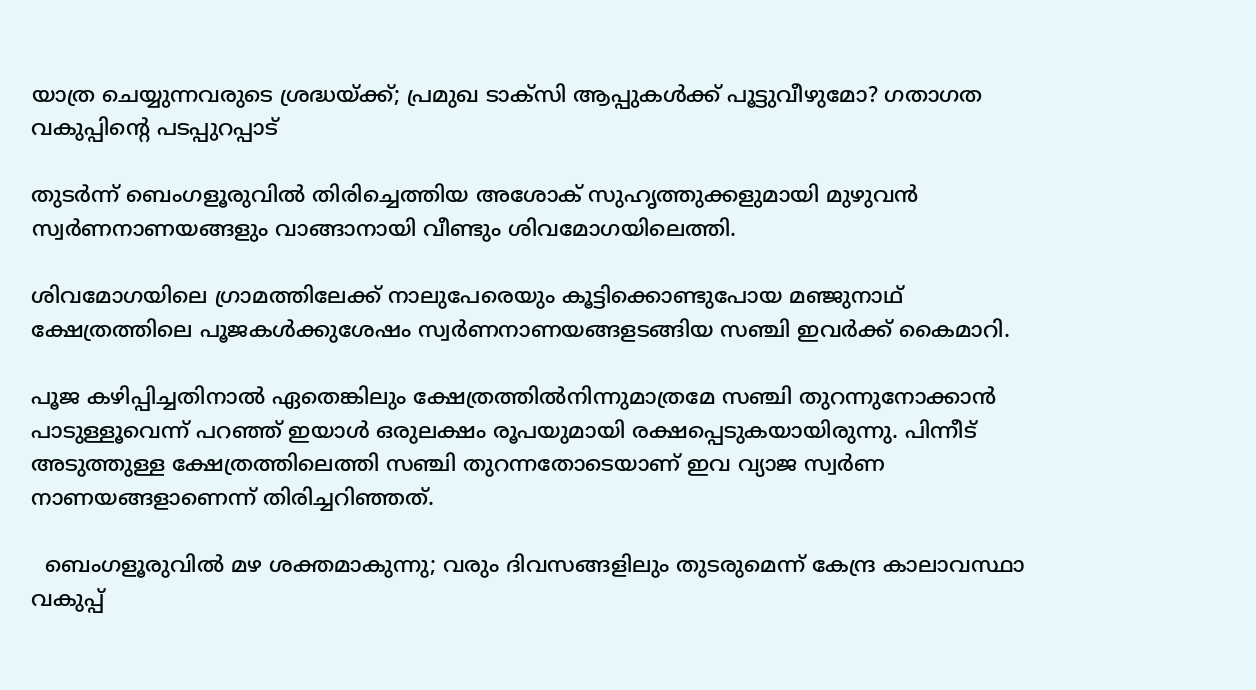യാത്ര ചെയ്യുന്നവരുടെ ശ്രദ്ധയ്ക്ക്; പ്രമുഖ ടാക്സി ആപ്പുകൾക്ക് പൂട്ടുവീഴുമോ? ഗതാഗത വകുപ്പിന്റെ പടപ്പുറപ്പാട്

തുടർന്ന് ബെംഗളൂരുവിൽ തിരിച്ചെത്തിയ അശോക് സുഹൃത്തുക്കളുമായി മുഴുവൻ സ്വർണനാണയങ്ങളും വാങ്ങാനായി വീണ്ടും ശിവമോഗയിലെത്തി.

ശിവമോഗയിലെ ഗ്രാമത്തിലേക്ക് നാലുപേരെയും കൂട്ടിക്കൊണ്ടുപോയ മഞ്ജുനാഥ് ക്ഷേത്രത്തിലെ പൂജകൾക്കുശേഷം സ്വർണനാണയങ്ങളടങ്ങിയ സഞ്ചി ഇവർക്ക്‌ കൈമാറി.

പൂജ കഴിപ്പിച്ചതിനാൽ ഏതെങ്കിലും ക്ഷേത്രത്തിൽനിന്നുമാത്രമേ സഞ്ചി തുറന്നുനോക്കാൻ പാടുള്ളൂവെന്ന് പറഞ്ഞ് ഇയാൾ ഒരുലക്ഷം രൂപയുമായി രക്ഷപ്പെടുകയായിരുന്നു. പിന്നീട് അടുത്തുള്ള ക്ഷേത്രത്തിലെത്തി സഞ്ചി തുറന്നതോടെയാണ് ഇവ വ്യാജ സ്വർണ നാണയങ്ങളാണെന്ന് തിരിച്ചറിഞ്ഞത്.

  ബെംഗളൂരുവില്‍ മഴ ശക്തമാകുന്നു; വരും ദിവസങ്ങളിലും തുടരുമെന്ന് കേന്ദ്ര കാലാവസ്ഥാ വകുപ്പ്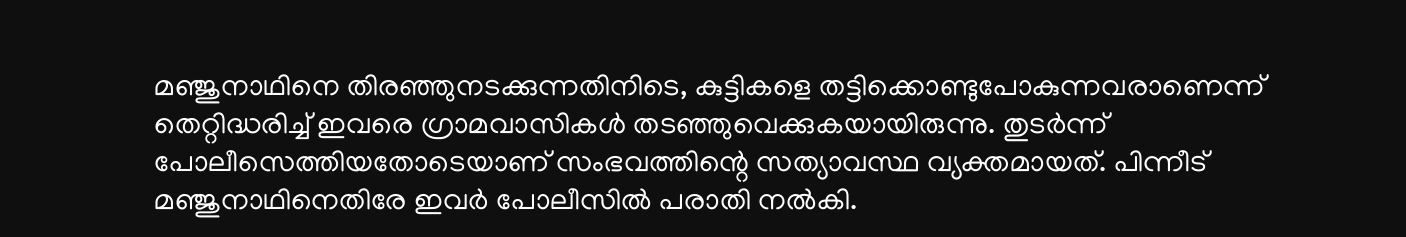മഞ്ജുനാഥിനെ തിരഞ്ഞുനടക്കുന്നതിനിടെ, കുട്ടികളെ തട്ടിക്കൊണ്ടുപോകുന്നവരാണെന്ന് തെറ്റിദ്ധരിച്ച് ഇവരെ ഗ്രാമവാസികൾ തടഞ്ഞുവെക്കുകയായിരുന്നു. തുടർന്ന് പോലീസെത്തിയതോടെയാണ് സംഭവത്തിന്റെ സത്യാവസ്ഥ വ്യക്തമായത്. പിന്നീട് മഞ്ജുനാഥിനെതിരേ ഇവർ പോലീസിൽ പരാതി നൽകി.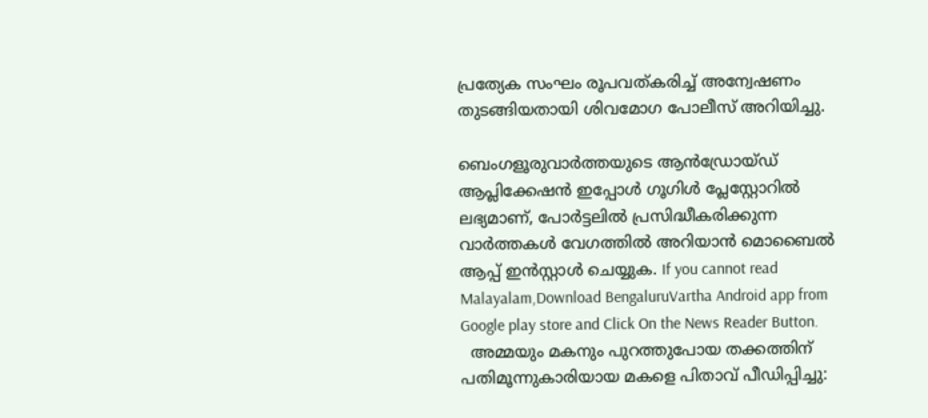പ്രത്യേക സംഘം രൂപവത്‌കരിച്ച് അന്വേഷണം തുടങ്ങിയതായി ശിവമോഗ പോലീസ് അറിയിച്ചു.

ബെംഗളൂരുവാർത്തയുടെ ആൻഡ്രോയ്ഡ് ആപ്ലിക്കേഷൻ ഇപ്പോൾ ഗൂഗിൾ പ്ലേസ്റ്റോറിൽ ലഭ്യമാണ്, പോർട്ടലിൽ പ്രസിദ്ധീകരിക്കുന്ന വാർത്തകൾ വേഗത്തിൽ അറിയാൻ മൊബൈൽ ആപ്പ് ഇൻസ്റ്റാൾ ചെയ്യുക. If you cannot read Malayalam,Download BengaluruVartha Android app from Google play store and Click On the News Reader Button.
  അമ്മയും മകനും പുറത്തുപോയ തക്കത്തിന് പതിമൂന്നുകാരിയായ മകളെ പിതാവ് പീഡിപ്പിച്ചു: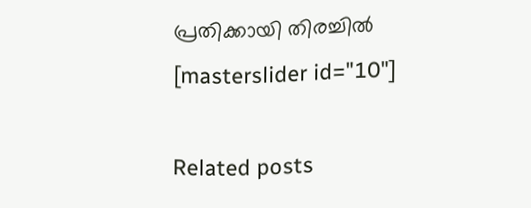പ്രതിക്കായി തിരച്ചിൽ
[masterslider id="10"]

Related posts